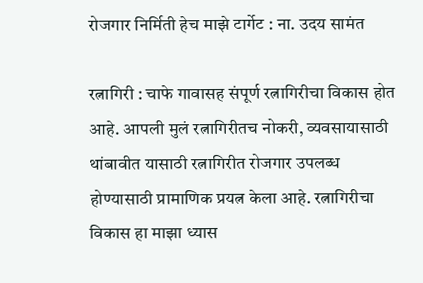रोजगार निर्मिती हेच माझे टार्गेट : ना. उदय सामंत

रत्नागिरी : चाफे गावासह संपूर्ण रत्नागिरीचा विकास होत आहे. आपली मुलं रत्नागिरीतच नोकरी, व्यवसायासाठी थांबावीत यासाठी रत्नागिरीत रोजगार उपलब्ध होण्यासाठी प्रामाणिक प्रयत्न केला आहे. रत्नागिरीचा विकास हा माझा ध्यास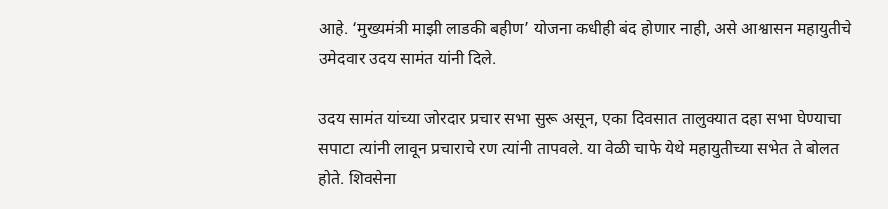आहे. ‘मुख्यमंत्री माझी लाडकी बहीण’ योजना कधीही बंद होणार नाही, असे आश्वासन महायुतीचे उमेदवार उदय सामंत यांनी दिले.

उदय सामंत यांच्या जोरदार प्रचार सभा सुरू असून, एका दिवसात तालुक्यात दहा सभा घेण्याचा सपाटा त्यांनी लावून प्रचाराचे रण त्यांनी तापवले. या वेळी चाफे येथे महायुतीच्या सभेत ते बोलत होते. शिवसेना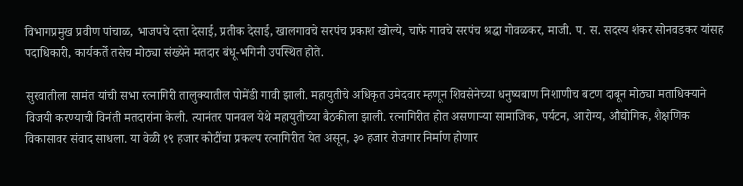विभागप्रमुख प्रवीण पांचाळ, भाजपचे दत्ता देसाई, प्रतीक देसाई, खालगावचे सरपंच प्रकाश खोल्ये, चाफे गावचे सरपंच श्रद्धा गोवळकर, माजी. प. स. सदस्य शंकर सोनवडकर यांसह पदाधिकारी, कार्यकर्ते तसेच मोठ्या संख्येने मतदार बंधू-भगिनी उपस्थित होते.

सुरवातीला सामंत यांची सभा रत्नागिरी तालुक्यातील पोमेंडी गावी झाली. महायुतीचे अधिकृत उमेदवार म्हणून शिवसेनेच्या धनुष्यबाण निशाणीच बटण दाबून मोठ्या मताधिक्याने विजयी करण्याची विनंती मतदारांना केली. त्यानंतर पानवल येथे महायुतीच्या बैठकीला झाली. रत्नागिरीत होत असणाऱ्या सामाजिक, पर्यटन, आरोग्य, औद्योगिक, शैक्षणिक विकासावर संवाद साधला. या वेळी १९ हजार कोटींचा प्रकल्प रत्नागिरीत येत असून, ३० हजार रोजगार निर्माण होणार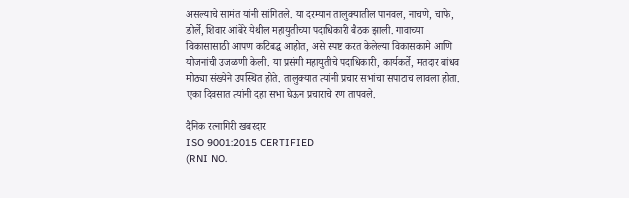असल्याचे सामंत यांनी सांगितले. या दरम्यान तालुक्यातील पानवल, नाचणे, चाफे, डोर्ले, शिवार आंबेरे येथील महायुतीच्या पदाधिकारी बैठक झाली. गावाच्या विकासासाठी आपण कटिबद्ध आहोत, असे स्पष्ट करत केलेल्या विकासकामे आणि योजनांची उजळणी केली. या प्रसंगी महायुतीचे पदाधिकारी, कार्यकर्ते, मतदार बांधव मोठ्या संख्येने उपस्थित होते. तालुक्यात त्यांनी प्रचार सभांचा सपाटाच लावला होता. एका दिवसात त्यांनी दहा सभा घेऊन प्रचाराचे रण तापवले.

दैनिक रत्नागिरी खबरदार
ISO 9001:2015 CERTIFIED
(RNI NO.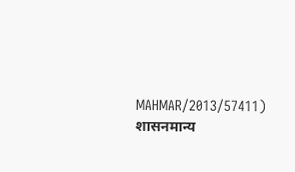MAHMAR/2013/57411)
शासनमान्य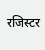रजिस्टर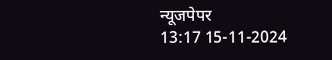न्यूजपेपर
13:17 15-11-2024